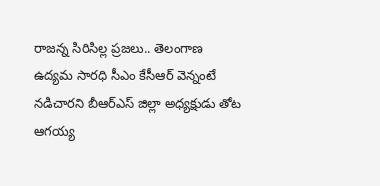రాజన్న సిరిసిల్ల ప్రజలు.. తెలంగాణ ఉద్యమ సారధి సీఎం కేసీఆర్ వెన్నంటే నడిచారని బీఆర్ఎస్ జిల్లా అధ్యక్షుడు తోట ఆగయ్య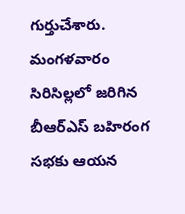గుర్తుచేశారు. మంగళవారం సిరిసిల్లలో జరిగిన బీఆర్ఎస్ బహిరంగ సభకు ఆయన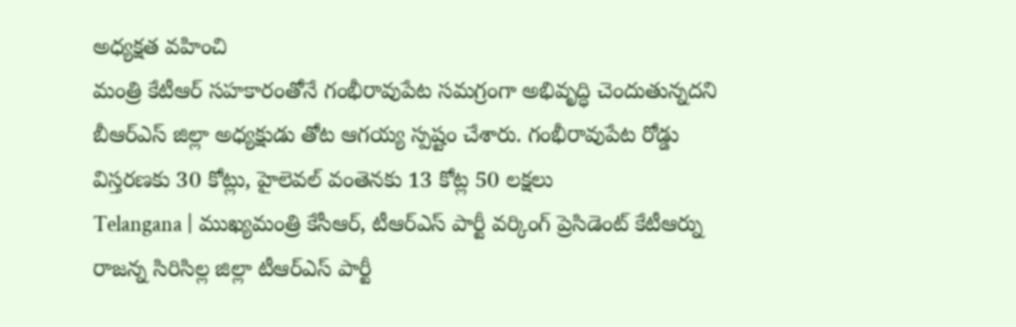అధ్యక్షత వహించి
మంత్రి కేటీఆర్ సహకారంతోనే గంభీరావుపేట సమగ్రంగా అభివృద్ధి చెందుతున్నదని బీఆర్ఎస్ జిల్లా అధ్యక్షుడు తోట ఆగయ్య స్పష్టం చేశారు. గంభీరావుపేట రోడ్డు విస్తరణకు 30 కోట్లు, హైలెవల్ వంతెనకు 13 కోట్ల 50 లక్షలు
Telangana | ముఖ్యమంత్రి కేసీఆర్, టీఆర్ఎస్ పార్టీ వర్కింగ్ ప్రెసిడెంట్ కేటీఆర్ను రాజన్న సిరిసిల్ల జిల్లా టీఆర్ఎస్ పార్టీ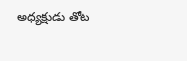అధ్యక్షుడు తోట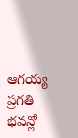ఆగయ్య ప్రగతి భవన్లో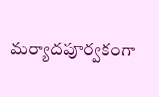మర్యాదపూర్వకంగా